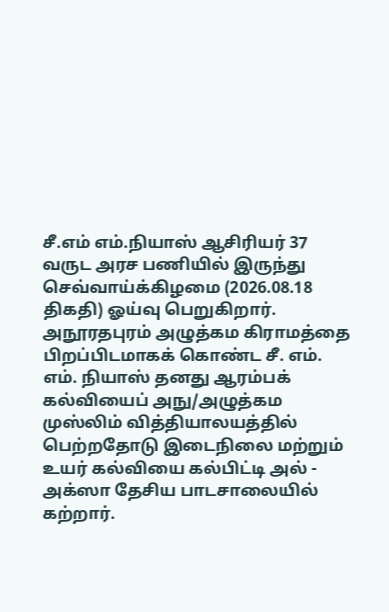சீ.எம் எம்.நியாஸ் ஆசிரியர் 37 வருட அரச பணியில் இருந்து செவ்வாய்க்கிழமை (2026.08.18 திகதி) ஓய்வு பெறுகிறார். அநூரதபுரம் அழுத்கம கிராமத்தை பிறப்பிடமாகக் கொண்ட சீ. எம். எம். நியாஸ் தனது ஆரம்பக் கல்வியைப் அநு/அழுத்கம முஸ்லிம் வித்தியாலயத்தில் பெற்றதோடு இடைநிலை மற்றும் உயர் கல்வியை கல்பிட்டி அல் - அக்ஸா தேசிய பாடசாலையில் கற்றார்.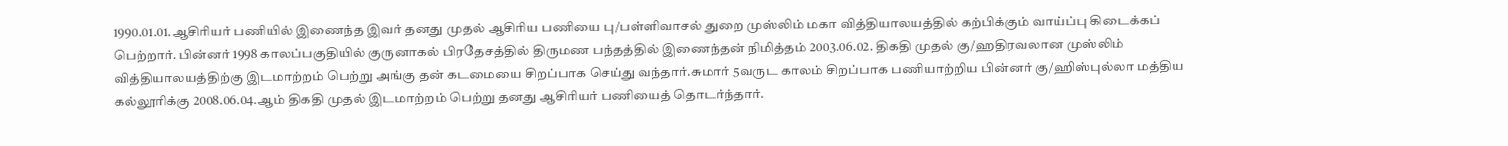1990.01.01.ஆசிரியர் பணியில் இணைந்த இவர் தனது முதல் ஆசிரிய பணியை பு/பள்ளிவாசல் துறை முஸ்லிம் மகா வித்தியாலயத்தில் கற்பிக்கும் வாய்ப்பு கிடைக்கப் பெற்றார். பின்னர் 1998 காலப்பகுதியில் குருனாகல் பிரதேசத்தில் திருமண பந்தத்தில் இணைந்தன் நிமித்தம் 2003.06.02. திகதி முதல் கு/ஹதிரவலான முஸ்லிம் வித்தியாலயத்திற்கு இடமாற்றம் பெற்று அங்கு தன் கடமையை சிறப்பாக செய்து வந்தார்.சுமார் 5வருட காலம் சிறப்பாக பணியாற்றிய பின்னர் கு/ஹிஸ்புல்லா மத்திய கல்லூரிக்கு 2008.06.04.ஆம் திகதி முதல் இடமாற்றம் பெற்று தனது ஆசிரியர் பணியைத் தொடர்ந்தார்.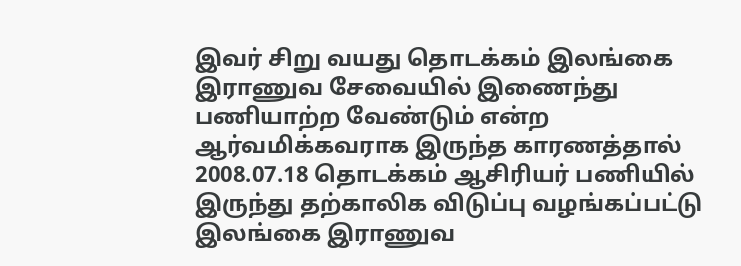இவர் சிறு வயது தொடக்கம் இலங்கை இராணுவ சேவையில் இணைந்து பணியாற்ற வேண்டும் என்ற ஆர்வமிக்கவராக இருந்த காரணத்தால் 2008.07.18 தொடக்கம் ஆசிரியர் பணியில் இருந்து தற்காலிக விடுப்பு வழங்கப்பட்டு இலங்கை இராணுவ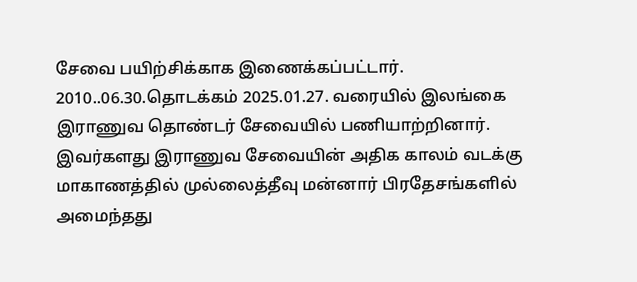சேவை பயிற்சிக்காக இணைக்கப்பட்டார். 2010..06.30.தொடக்கம் 2025.01.27. வரையில் இலங்கை இராணுவ தொண்டர் சேவையில் பணியாற்றினார்.
இவர்களது இராணுவ சேவையின் அதிக காலம் வடக்கு மாகாணத்தில் முல்லைத்தீவு மன்னார் பிரதேசங்களில் அமைந்தது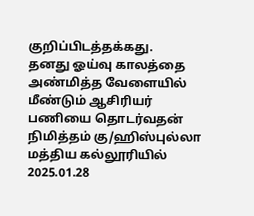குறிப்பிடத்தக்கது.
தனது ஓய்வு காலத்தை அண்மித்த வேளையில் மீண்டும் ஆசிரியர் பணியை தொடர்வதன் நிமித்தம் கு/ஹிஸ்புல்லா மத்திய கல்லூரியில் 2025.01.28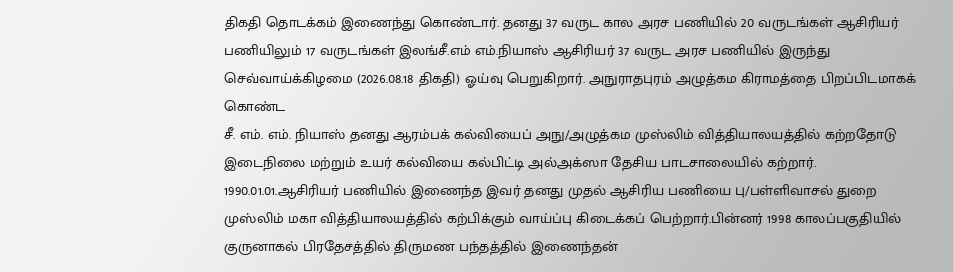திகதி தொடக்கம் இணைந்து கொண்டார். தனது 37 வருட கால அரச பணியில் 20 வருடங்கள் ஆசிரியர் பணியிலும் 17 வருடங்கள் இலங்சீ.எம் எம்.நியாஸ் ஆசிரியர் 37 வருட அரச பணியில் இருந்து செவ்வாய்க்கிழமை (2026.08.18 திகதி) ஓய்வு பெறுகிறார். அநுராதபுரம் அழுத்கம கிராமத்தை பிறப்பிடமாகக் கொண்ட
சீ. எம். எம். நியாஸ் தனது ஆரம்பக் கல்வியைப் அநு/அழுத்கம முஸ்லிம் வித்தியாலயத்தில் கற்றதோடு இடைநிலை மற்றும் உயர் கல்வியை கல்பிட்டி அல்அக்ஸா தேசிய பாடசாலையில் கற்றார்.
1990.01.01.ஆசிரியர் பணியில் இணைந்த இவர் தனது முதல் ஆசிரிய பணியை பு/பள்ளிவாசல் துறை முஸ்லிம் மகா வித்தியாலயத்தில் கற்பிக்கும் வாய்ப்பு கிடைக்கப் பெற்றார்.பின்னர் 1998 காலப்பகுதியில் குருனாகல் பிரதேசத்தில் திருமண பந்தத்தில் இணைந்தன்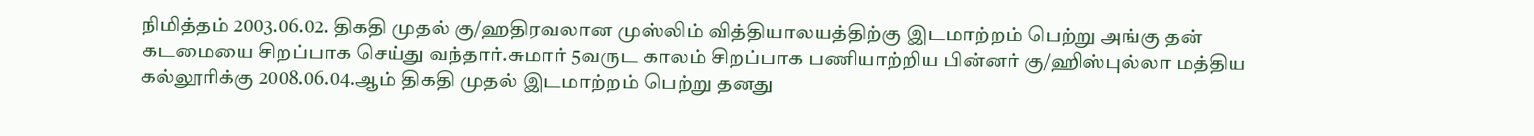நிமித்தம் 2003.06.02. திகதி முதல் கு/ஹதிரவலான முஸ்லிம் வித்தியாலயத்திற்கு இடமாற்றம் பெற்று அங்கு தன் கடமையை சிறப்பாக செய்து வந்தார்.சுமார் 5வருட காலம் சிறப்பாக பணியாற்றிய பின்னர் கு/ஹிஸ்புல்லா மத்திய கல்லூரிக்கு 2008.06.04.ஆம் திகதி முதல் இடமாற்றம் பெற்று தனது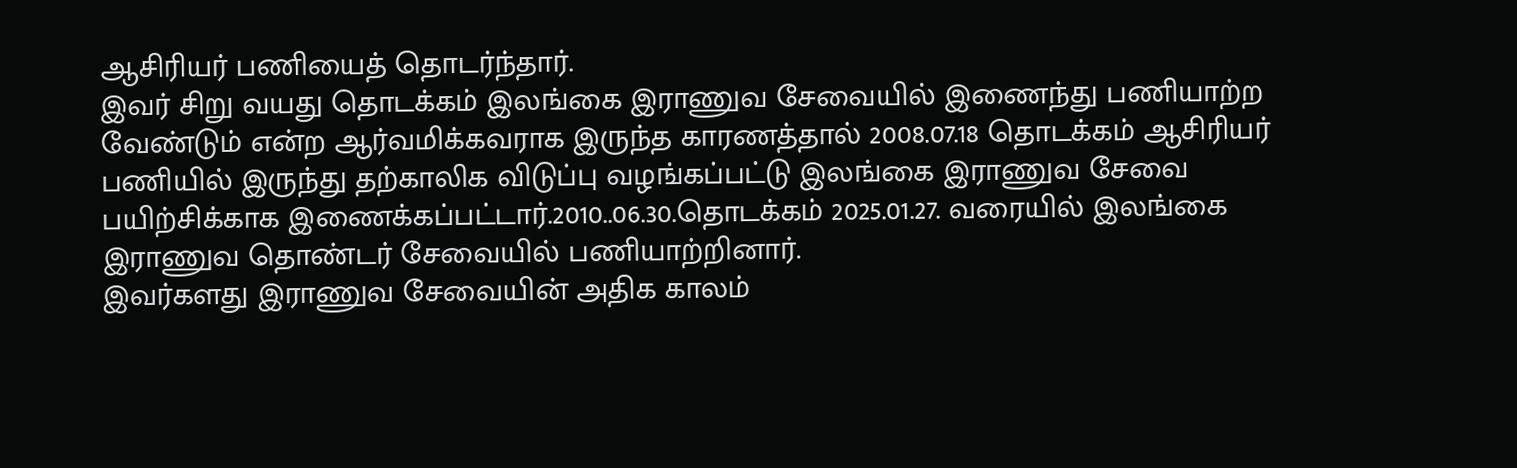ஆசிரியர் பணியைத் தொடர்ந்தார்.
இவர் சிறு வயது தொடக்கம் இலங்கை இராணுவ சேவையில் இணைந்து பணியாற்ற வேண்டும் என்ற ஆர்வமிக்கவராக இருந்த காரணத்தால் 2008.07.18 தொடக்கம் ஆசிரியர் பணியில் இருந்து தற்காலிக விடுப்பு வழங்கப்பட்டு இலங்கை இராணுவ சேவை பயிற்சிக்காக இணைக்கப்பட்டார்.2010..06.30.தொடக்கம் 2025.01.27. வரையில் இலங்கை இராணுவ தொண்டர் சேவையில் பணியாற்றினார்.
இவர்களது இராணுவ சேவையின் அதிக காலம்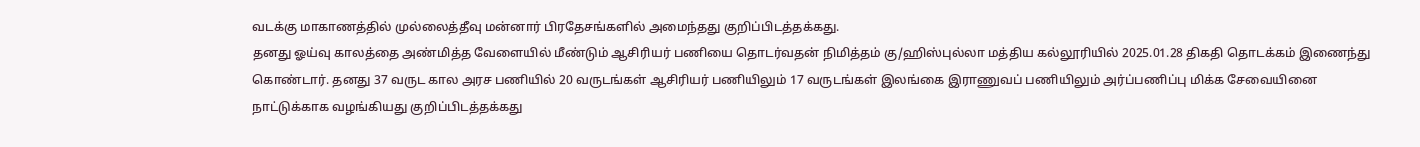வடக்கு மாகாணத்தில் முல்லைத்தீவு மன்னார் பிரதேசங்களில் அமைந்தது குறிப்பிடத்தக்கது.
தனது ஓய்வு காலத்தை அண்மித்த வேளையில் மீண்டும் ஆசிரியர் பணியை தொடர்வதன் நிமித்தம் கு/ஹிஸ்புல்லா மத்திய கல்லூரியில் 2025.01.28 திகதி தொடக்கம் இணைந்து கொண்டார். தனது 37 வருட கால அரச பணியில் 20 வருடங்கள் ஆசிரியர் பணியிலும் 17 வருடங்கள் இலங்கை இராணுவப் பணியிலும் அர்ப்பணிப்பு மிக்க சேவையினை நாட்டுக்காக வழங்கியது குறிப்பிடத்தக்கது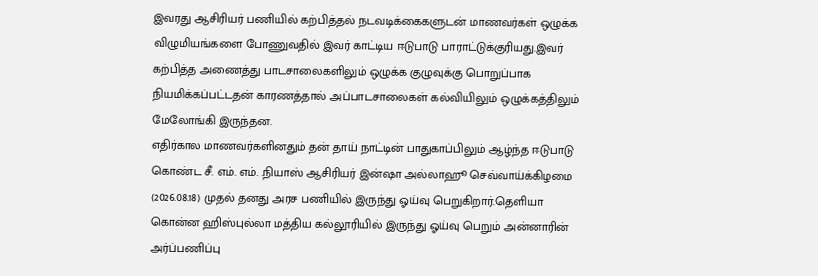இவரது ஆசிரியர் பணியில் கற்பித்தல் நடவடிக்கைகளுடன் மாணவர்கள் ஒழுக்க விழுமியங்களை போணுவதில் இவர் காட்டிய ஈடுபாடு பாராட்டுக்குரியது.இவர் கற்பித்த அணைத்து பாடசாலைகளிலும் ஒழுக்க குழுவுக்கு பொறுப்பாக நியமிக்கப்பட்டதன் காரணத்தால் அப்பாடசாலைகள் கல்வியிலும் ஒழுக்கத்திலும் மேலோங்கி இருந்தன.
எதிர்கால மாணவர்களினதும் தன் தாய் நாட்டின் பாதுகாப்பிலும் ஆழ்ந்த ஈடுபாடு கொண்ட சீ. எம். எம். .நியாஸ் ஆசிரியர் இன்ஷா அல்லாஹூ செவ்வாய்க்கிழமை (2026.08.18) முதல் தனது அரச பணியில் இருந்து ஓய்வு பெறுகிறார்.தெளியா கொன்ன ஹிஸ்புல்லா மத்திய கல்லூரியில் இருந்து ஓய்வு பெறும் அன்னாரின் அர்ப்பணிப்பு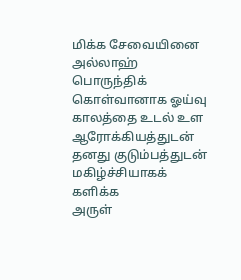மிக்க சேவையினை அல்லாஹ் பொருந்திக் கொள்வானாக ஓய்வு காலத்தை உடல் உள ஆரோக்கியத்துடன் தனது குடும்பத்துடன் மகிழ்ச்சியாகக் களிக்க
அருள்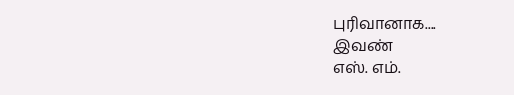புரிவானாக....
இவண்
எஸ். எம்.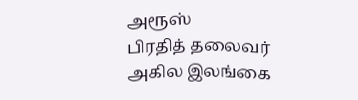அரூஸ்
பிரதித் தலைவர்
அகில இலங்கை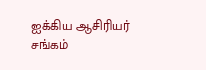ஐக்கிய ஆசிரியர் சங்கம்